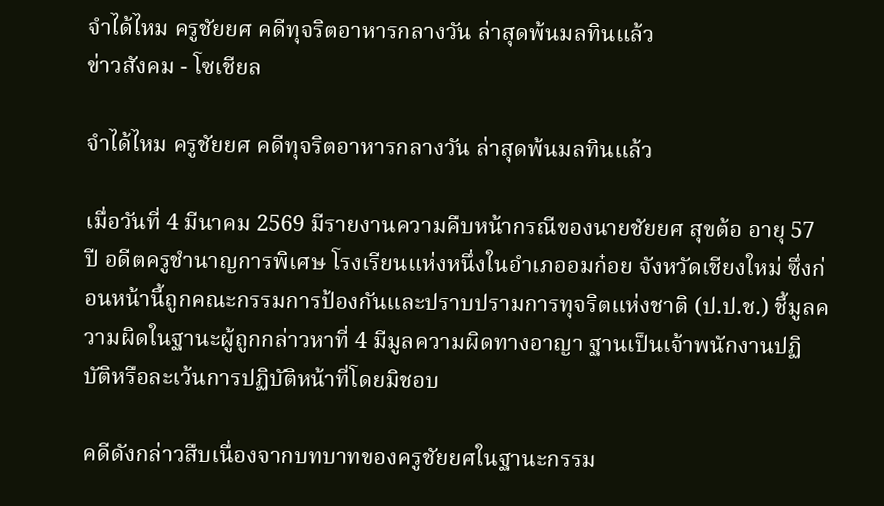จำได้ไหม ครูชัยยศ คดีทุจริตอาหารกลางวัน ล่าสุดพ้นมลทินแล้ว
ข่าวสังคม - โซเชียล

จำได้ไหม ครูชัยยศ คดีทุจริตอาหารกลางวัน ล่าสุดพ้นมลทินแล้ว

เมื่อวันที่ 4 มีนาคม 2569 มีรายงานความคืบหน้ากรณีของนายชัยยศ สุขต้อ อายุ 57 ปี อดีตครูชำนาญการพิเศษ โรงเรียนแห่งหนึ่งในอำเภออมก๋อย จังหวัดเชียงใหม่ ซึ่งก่อนหน้านี้ถูกคณะกรรมการป้องกันและปราบปรามการทุจริตแห่งชาติ (ป.ป.ช.) ชี้มูลความผิดในฐานะผู้ถูกกล่าวหาที่ 4 มีมูลความผิดทางอาญา ฐานเป็นเจ้าพนักงานปฏิบัติหรือละเว้นการปฏิบัติหน้าที่โดยมิชอบ

คดีดังกล่าวสืบเนื่องจากบทบาทของครูชัยยศในฐานะกรรม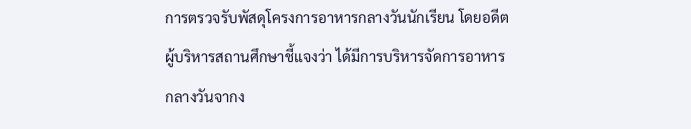การตรวจรับพัสดุโครงการอาหารกลางวันนักเรียน โดยอดีตผู้บริหารสถานศึกษาชี้แจงว่า ได้มีการบริหารจัดการอาหารกลางวันจากง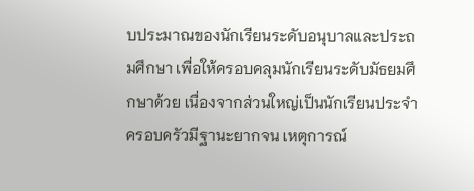บประมาณของนักเรียนระดับอนุบาลและประถมศึกษา เพื่อให้ครอบคลุมนักเรียนระดับมัธยมศึกษาด้วย เนื่องจากส่วนใหญ่เป็นนักเรียนประจำ ครอบครัวมีฐานะยากจน เหตุการณ์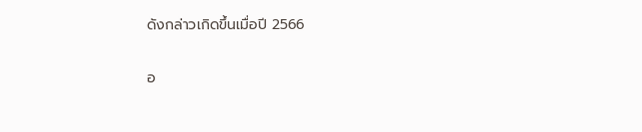ดังกล่าวเกิดขึ้นเมื่อปี 2566

อ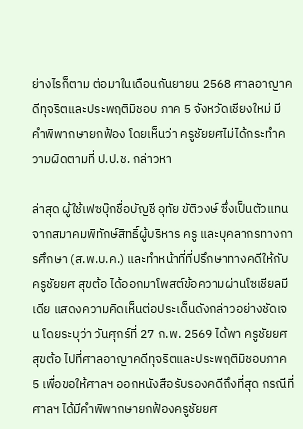ย่างไรก็ตาม ต่อมาในเดือนกันยายน 2568 ศาลอาญาคดีทุจริตและประพฤติมิชอบ ภาค 5 จังหวัดเชียงใหม่ มีคำพิพากษายกฟ้อง โดยเห็นว่า ครูชัยยศไม่ได้กระทำความผิดตามที่ ป.ป.ช. กล่าวหา

ล่าสุด ผู้ใช้เฟซบุ๊กชื่อบัญชี อุทัย ขัติวงษ์ ซึ่งเป็นตัวแทนจากสมาคมพิทักษ์สิทธิ์ผู้บริหาร ครู และบุคลากรทางการศึกษา (ส.พ.บ.ค.) และทำหน้าที่ที่ปรึกษาทางคดีให้กับ ครูชัยยศ สุขต้อ ได้ออกมาโพสต์ข้อความผ่านโซเชียลมีเดีย แสดงความคิดเห็นต่อประเด็นดังกล่าวอย่างชัดเจน โดยระบุว่า วันศุกร์ที่ 27 ก.พ. 2569 ได้พา ครูชัยยศ สุขต้อ ไปที่ศาลอาญาคดีทุจริตและประพฤติมิชอบภาค 5 เพื่อขอให้ศาลฯ ออกหนังสือรับรองคดีถึงที่สุด กรณีที่ศาลฯ ได้มีคำพิพากษายกฟ้องครูชัยยศ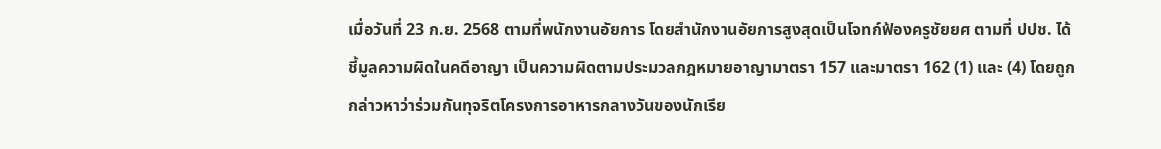เมื่อวันที่ 23 ก.ย. 2568 ตามที่พนักงานอัยการ โดยสำนักงานอัยการสูงสุดเป็นโจทก์ฟ้องครูชัยยศ ตามที่ ปปช. ได้ชี้มูลความผิดในคดีอาญา เป็นความผิดตามประมวลกฎหมายอาญามาตรา 157 และมาตรา 162 (1) และ (4) โดยถูกกล่าวหาว่าร่วมกันทุจริตโครงการอาหารกลางวันของนักเรีย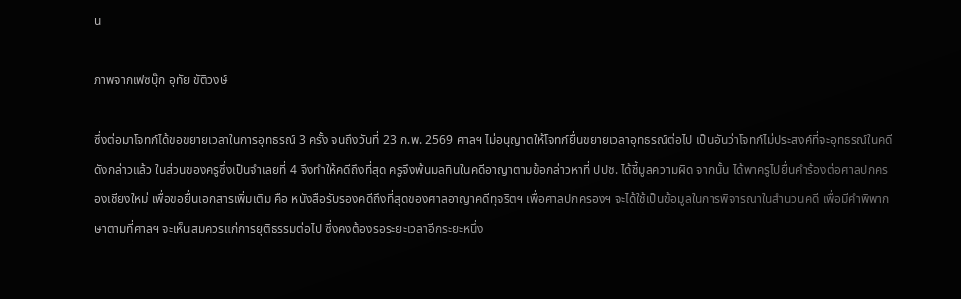น

ภาพจากเฟซบุ๊ก อุทัย ขัติวงษ์

ซึ่งต่อมาโจทก์ได้ขอขยายเวลาในการอุทธรณ์ 3 ครั้ง จนถึงวันที่ 23 ก.พ. 2569 ศาลฯ ไม่อนุญาตให้โจทก์ยื่นขยายเวลาอุทธรณ์ต่อไป เป็นอันว่าโจทก์ไม่ประสงค์ที่จะอุทธรณ์ในคดีดังกล่าวแล้ว ในส่วนของครูซึ่งเป็นจำเลยที่ 4 จึงทำให้คดีถึงที่สุด ครูจึงพ้นมลทินในคดีอาญาตามข้อกล่าวหาที่ ปปช. ได้ชี้มูลความผิด จากนั้น ได้พาครูไปยื่นคำร้องต่อศาลปกครองเชียงใหม่ เพื่อขอยื่นเอกสารเพิ่มเติม คือ หนังสือรับรองคดีถึงที่สุดของศาลอาญาคดีทุจริตฯ เพื่อศาลปกครองฯ จะได้ใช้เป็นข้อมูลในการพิจารณาในสำนวนคดี เพื่อมีคำพิพากษาตามที่ศาลฯ จะเห็นสมควรแก่การยุติธรรมต่อไป ซึ่งคงต้องรอระยะเวลาอีกระยะหนึ่ง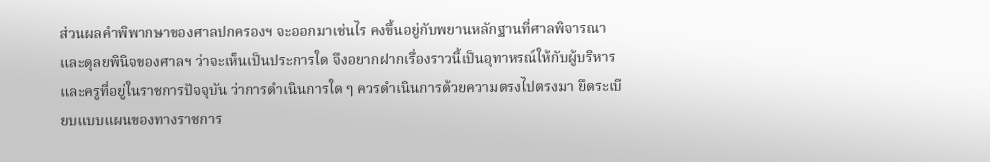ส่วนผลคำพิพากษาของศาลปกครองฯ จะออกมาเช่นไร คงขึ้นอยู่กับพยานหลักฐานที่ศาลพิจารณาและดุลยพินิจของศาลฯ ว่าจะเห็นเป็นประการใด จึงอยากฝากเรื่องราวนี้เป็นอุทาหรณ์ให้กับผู้บริหารและครูที่อยู่ในราชการปัจจุบัน ว่าการดำเนินการใด ๆ ควรดำเนินการด้วยความตรงไปตรงมา ยึดระเบียบแบบแผนของทางราชการ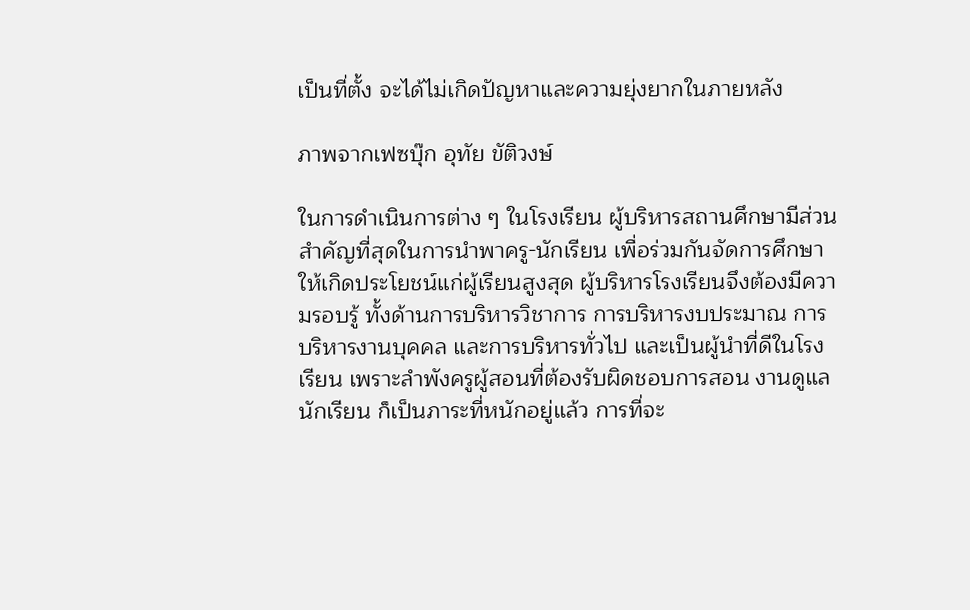เป็นที่ตั้ง จะได้ไม่เกิดปัญหาและความยุ่งยากในภายหลัง

ภาพจากเฟซบุ๊ก อุทัย ขัติวงษ์

ในการดำเนินการต่าง ๆ ในโรงเรียน ผู้บริหารสถานศึกษามีส่วนสำคัญที่สุดในการนำพาครู-นักเรียน เพื่อร่วมกันจัดการศึกษาให้เกิดประโยชน์แก่ผู้เรียนสูงสุด ผู้บริหารโรงเรียนจึงต้องมีความรอบรู้ ทั้งด้านการบริหารวิชาการ การบริหารงบประมาณ การบริหารงานบุคคล และการบริหารทั่วไป และเป็นผู้นำที่ดีในโรงเรียน เพราะลำพังครูผู้สอนที่ต้องรับผิดชอบการสอน งานดูแลนักเรียน ก็เป็นภาระที่หนักอยู่แล้ว การที่จะ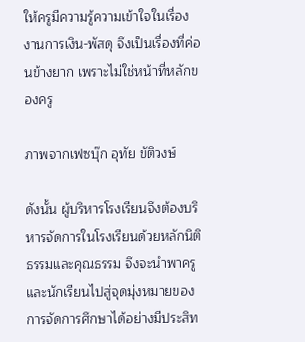ให้ครูมีความรู้ความเข้าใจในเรื่องงานการเงิน-พัสดุ จึงเป็นเรื่องที่ค่อนข้างยาก เพราะไม่ใช่หน้าที่หลักของครู

ภาพจากเฟซบุ๊ก อุทัย ขัติวงษ์

ดังนั้น ผู้บริหารโรงเรียนจึงต้องบริหารจัดการในโรงเรียนด้วยหลักนิติธรรมและคุณธรรม จึงจะนำพาครูและนักเรียนไปสู่จุดมุ่งหมายของการจัดการศึกษาได้อย่างมีประสิท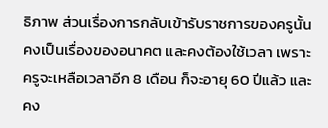ธิภาพ ส่วนเรื่องการกลับเข้ารับราชการของครูนั้น คงเป็นเรื่องของอนาคต และคงต้องใช้เวลา เพราะครูจะเหลือเวลาอีก 8 เดือน ก็จะอายุ 60 ปีแล้ว และคง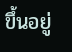ขึ้นอยู่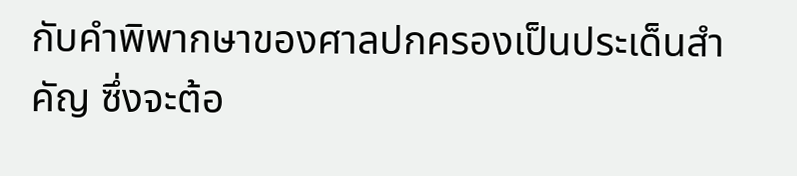กับคำพิพากษาของศาลปกครองเป็นประเด็นสำคัญ ซึ่งจะต้อ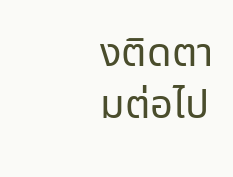งติดตามต่อไป